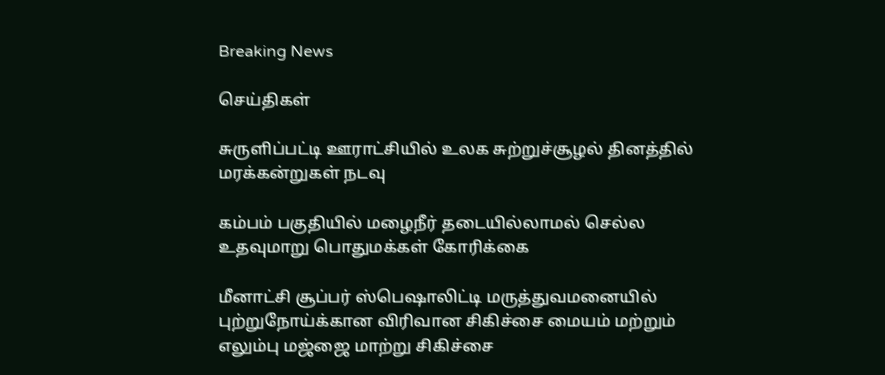Breaking News

செய்திகள்

சுருளிப்பட்டி ஊராட்சியில் உலக சுற்றுச்சூழல் தினத்தில் மரக்கன்றுகள் நடவு

கம்பம் பகுதியில் மழைநீர் தடையில்லாமல் செல்ல உதவுமாறு பொதுமக்கள் கோரிக்கை

மீனாட்சி சூப்பர் ஸ்பெஷாலிட்டி மருத்துவமனையில் புற்றுநோய்க்கான விரிவான சிகிச்சை மையம் மற்றும் எலும்பு மஜ்ஜை மாற்று சிகிச்சை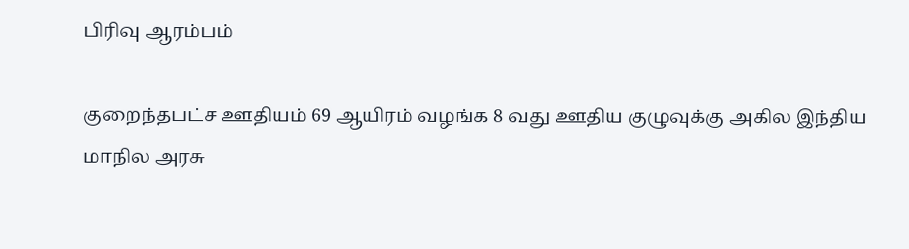பிரிவு ஆரம்பம்

குறைந்தபட்ச ஊதியம் 69 ஆயிரம் வழங்க 8 வது ஊதிய குழுவுக்கு அகில இந்திய மாநில அரசு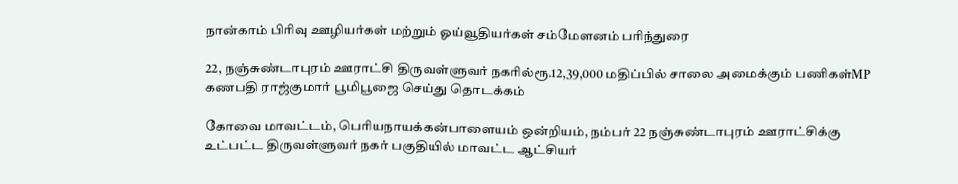நான்காம் பிரிவு ஊழியர்கள் மற்றும் ஓய்வூதியர்கள் சம்மேளனம் பரிந்துரை

22, நஞ்சுண்டாபுரம் ஊராட்சி திருவள்ளுவர் நகரில்ரூ.12,39,000 மதிப்பில் சாலை அமைக்கும் பணிகள்MP கணபதி ராஜ்குமார் பூமிபூஜை செய்து தொடக்கம்

கோவை மாவட்டம், பெரியநாயக்கன்பாளையம் ஒன்றியம், நம்பர் 22 நஞ்சுண்டாபுரம் ஊராட்சிக்கு உட்பட்ட திருவள்ளுவர் நகர் பகுதியில் மாவட்ட ஆட்சியர்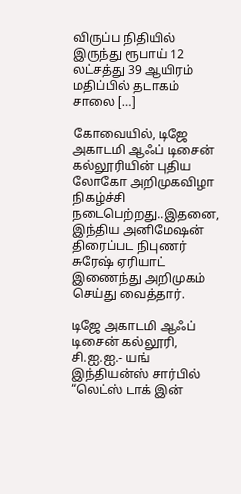விருப்ப நிதியில் இருந்து ரூபாய் 12 லட்சத்து 39 ஆயிரம் மதிப்பில் தடாகம் சாலை […]

கோவையில், டிஜே அகாடமி ஆஃப் டிசைன் கல்லூரியின் புதிய லோகோ அறிமுகவிழா நிகழ்ச்சி நடைபெற்றது..இதனை, இந்திய அனிமேஷன் திரைப்பட நிபுணர் சுரேஷ் ஏரியாட் இணைந்து அறிமுகம் செய்து வைத்தார்.

டிஜே அகாடமி ஆஃப் டிசைன் கல்லூரி, சி.ஐ.ஐ.- யங் இந்தியன்ஸ் சார்பில் “லெட்ஸ் டாக் இன்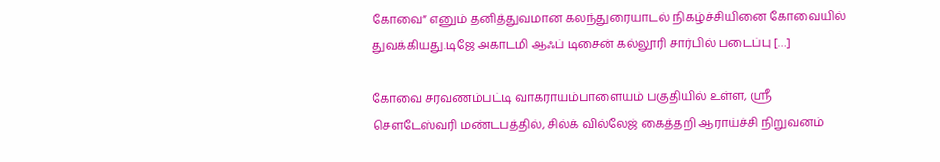கோவை” எனும் தனித்துவமான கலந்துரையாடல் நிகழ்ச்சியினை கோவையில் துவக்கியது.டிஜே அகாடமி ஆஃப் டிசைன் கல்லூரி சார்பில் படைப்பு […]

கோவை சரவணம்பட்டி வாகராயம்பாளையம் பகுதியில் உள்ள, ஸ்ரீ சௌடேஸ்வரி மண்டபத்தில், சில்க் வில்லேஜ் கைத்தறி ஆராய்ச்சி நிறுவனம்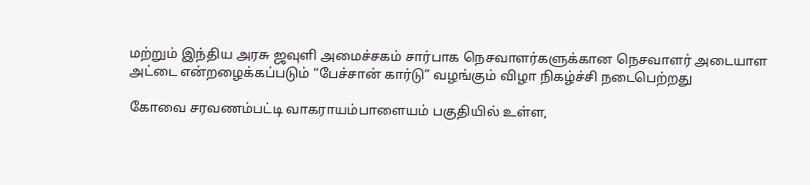மற்றும் இந்திய அரசு ஜவுளி அமைச்சகம் சார்பாக நெசவாளர்களுக்கான நெசவாளர் அடையாள அட்டை என்றழைக்கப்படும் “பேச்சான் கார்டு” வழங்கும் விழா நிகழ்ச்சி நடைபெற்றது

கோவை சரவணம்பட்டி வாகராயம்பாளையம் பகுதியில் உள்ள,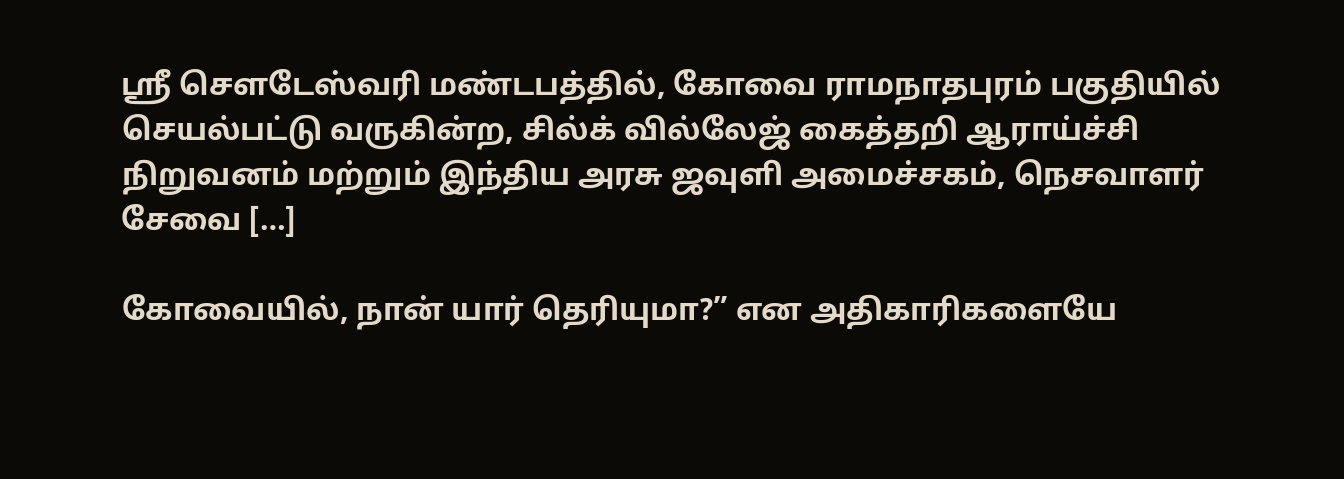ஸ்ரீ சௌடேஸ்வரி மண்டபத்தில், கோவை ராமநாதபுரம் பகுதியில் செயல்பட்டு வருகின்ற, சில்க் வில்லேஜ் கைத்தறி ஆராய்ச்சி நிறுவனம் மற்றும் இந்திய அரசு ஜவுளி அமைச்சகம், நெசவாளர் சேவை […]

கோவையில், நான் யார் தெரியுமா?” என அதிகாரிகளையே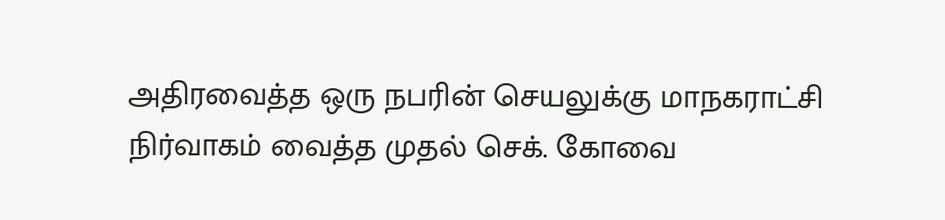அதிரவைத்த ஒரு நபரின் செயலுக்கு மாநகராட்சி நிர்வாகம் வைத்த முதல் செக். கோவை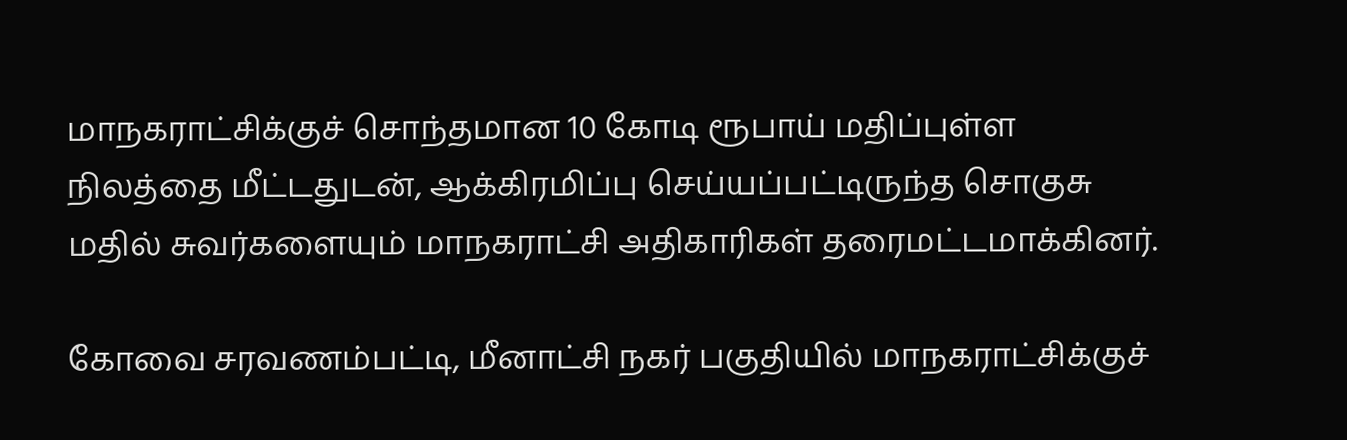மாநகராட்சிக்குச் சொந்தமான 10 கோடி ரூபாய் மதிப்புள்ள நிலத்தை மீட்டதுடன், ஆக்கிரமிப்பு செய்யப்பட்டிருந்த சொகுசு மதில் சுவர்களையும் மாநகராட்சி அதிகாரிகள் தரைமட்டமாக்கினர்.

கோவை சரவணம்பட்டி, மீனாட்சி நகர் பகுதியில் மாநகராட்சிக்குச்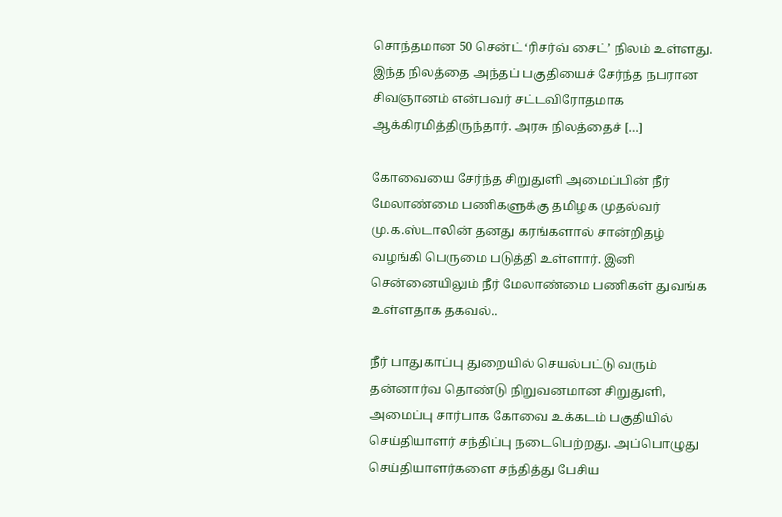சொந்தமான 50 சென்ட் ‘ரிசர்வ் சைட்’ நிலம் உள்ளது. இந்த நிலத்தை அந்தப் பகுதியைச் சேர்ந்த நபரான சிவஞானம் என்பவர் சட்டவிரோதமாக ஆக்கிரமித்திருந்தார். அரசு நிலத்தைச் […]

கோவையை சேர்ந்த சிறுதுளி அமைப்பின் நீர் மேலாண்மை பணிகளுக்கு தமிழக முதல்வர் மு.க.ஸ்டாலின் தனது கரங்களால் சான்றிதழ் வழங்கி பெருமை படுத்தி உள்ளார். இனி சென்னையிலும் நீர் மேலாண்மை பணிகள் துவங்க உள்ளதாக தகவல்..

நீர் பாதுகாப்பு துறையில் செயல்பட்டு வரும் தன்னார்வ தொண்டு நிறுவனமான சிறுதுளி, அமைப்பு சார்பாக கோவை உக்கடம் பகுதியில் செய்தியாளர் சந்திப்பு நடைபெற்றது. அப்பொழுது செய்தியாளர்களை சந்தித்து பேசிய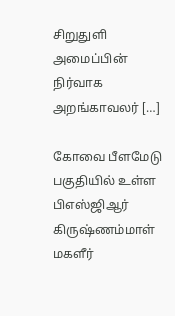சிறுதுளி அமைப்பின் நிர்வாக அறங்காவலர் […]

கோவை பீளமேடு பகுதியில் உள்ள பிஎஸ்ஜிஆர் கிருஷ்ணம்மாள் மகளீர்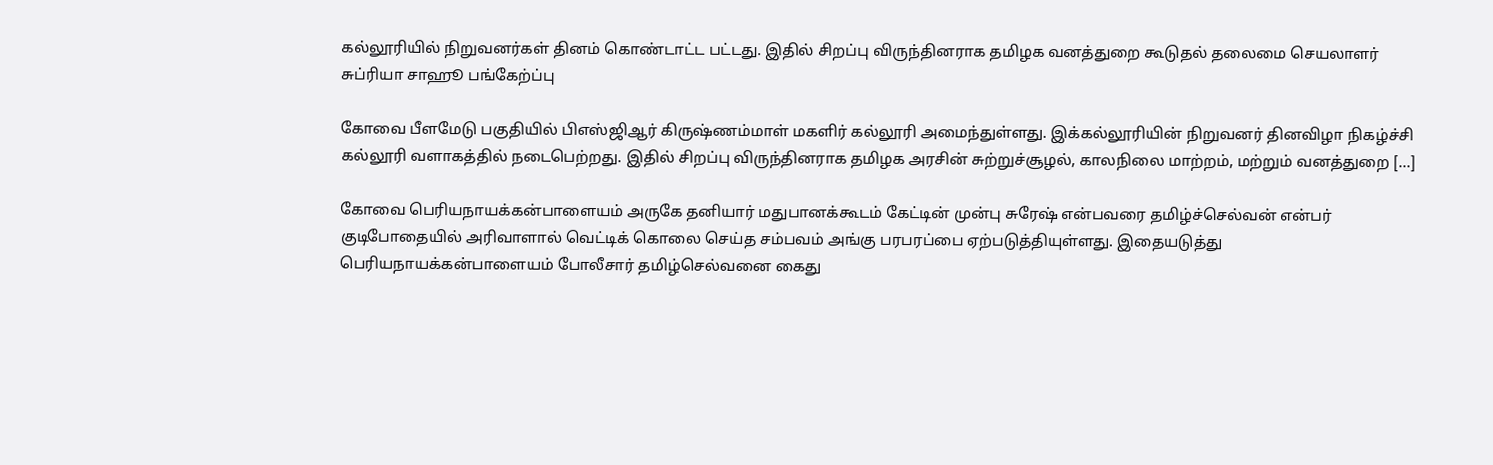கல்லூரியில் நிறுவனர்கள் தினம் கொண்டாட்ட பட்டது. இதில் சிறப்பு விருந்தினராக தமிழக வனத்துறை கூடுதல் தலைமை செயலாளர் சுப்ரியா சாஹூ பங்கேற்ப்பு

கோவை பீளமேடு பகுதியில் பிஎஸ்ஜிஆர் கிருஷ்ணம்மாள் மகளிர் கல்லூரி அமைந்துள்ளது. இக்கல்லூரியின் நிறுவனர் தினவிழா நிகழ்ச்சி கல்லூரி வளாகத்தில் நடைபெற்றது. இதில் சிறப்பு விருந்தினராக தமிழக அரசின் சுற்றுச்சூழல், காலநிலை மாற்றம், மற்றும் வனத்துறை […]

கோவை பெரியநாயக்கன்பாளையம் அருகே தனியார் மதுபானக்கூடம் கேட்டின் முன்பு சுரேஷ் என்பவரை தமிழ்ச்செல்வன் என்பர் குடிபோதையில் அரிவாளால் வெட்டிக் கொலை செய்த சம்பவம் அங்கு பரபரப்பை ஏற்படுத்தியுள்ளது. இதையடுத்து பெரியநாயக்கன்பாளையம் போலீசார் தமிழ்செல்வனை கைது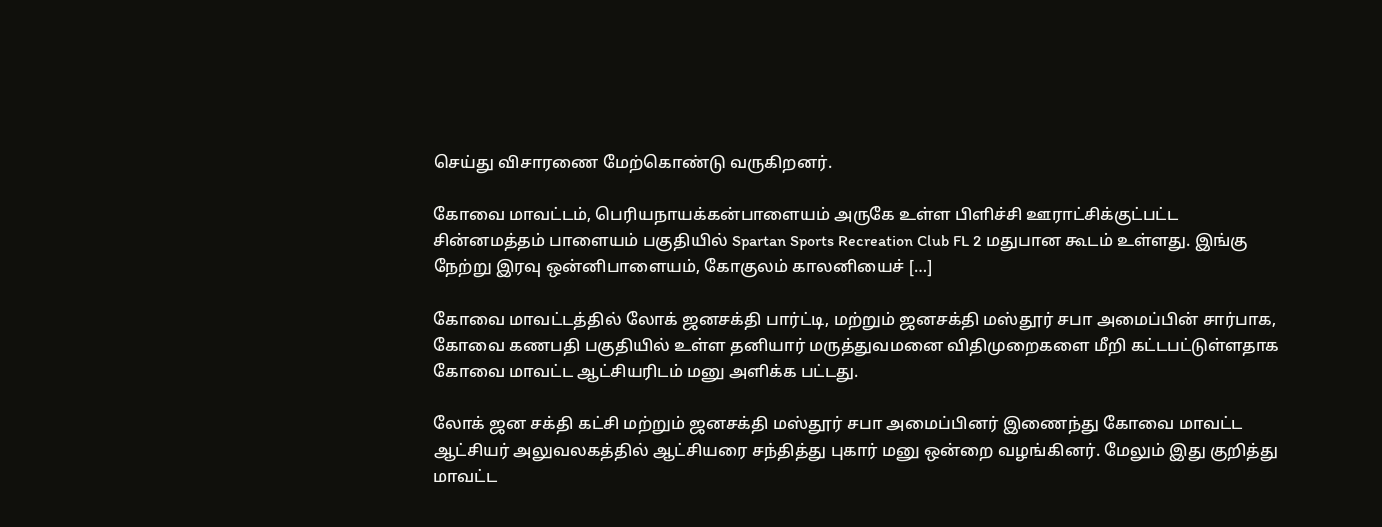செய்து விசாரணை மேற்கொண்டு வருகிறனர்.

கோவை மாவட்டம், பெரியநாயக்கன்பாளையம் அருகே உள்ள பிளிச்சி ஊராட்சிக்குட்பட்ட சின்னமத்தம் பாளையம் பகுதியில் Spartan Sports Recreation Club FL 2 மதுபான கூடம் உள்ளது. இங்கு நேற்று இரவு ஒன்னிபாளையம், கோகுலம் காலனியைச் […]

கோவை மாவட்டத்தில் லோக் ஜனசக்தி பார்ட்டி, மற்றும் ஜனசக்தி மஸ்தூர் சபா அமைப்பின் சார்பாக, கோவை கணபதி பகுதியில் உள்ள தனியார் மருத்துவமனை விதிமுறைகளை மீறி கட்டபட்டுள்ளதாக கோவை மாவட்ட ஆட்சியரிடம் மனு அளிக்க பட்டது.

லோக் ஜன சக்தி கட்சி மற்றும் ஜனசக்தி மஸ்தூர் சபா அமைப்பினர் இணைந்து கோவை மாவட்ட ஆட்சியர் அலுவலகத்தில் ஆட்சியரை சந்தித்து புகார் மனு ஒன்றை வழங்கினர். மேலும் இது குறித்து மாவட்ட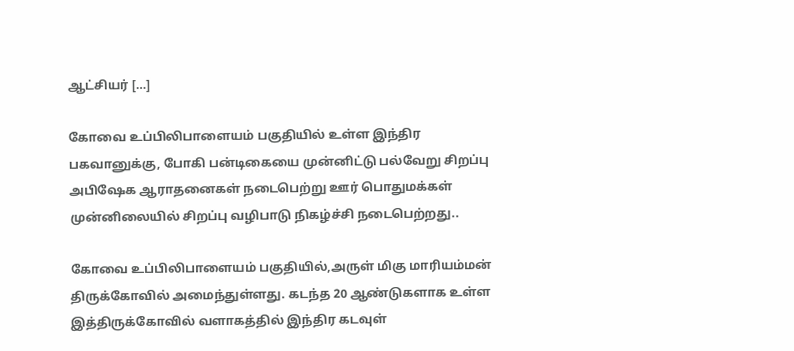ஆட்சியர் […]

கோவை உப்பிலிபாளையம் பகுதியில் உள்ள இந்திர பகவானுக்கு, போகி பன்டிகையை முன்னிட்டு பல்வேறு சிறப்பு அபிஷேக ஆராதனைகள் நடைபெற்று ஊர் பொதுமக்கள் முன்னிலையில் சிறப்பு வழிபாடு நிகழ்ச்சி நடைபெற்றது..

கோவை உப்பிலிபாளையம் பகுதியில்,அருள் மிகு மாரியம்மன் திருக்கோவில் அமைந்துள்ளது. கடந்த 20 ஆண்டுகளாக உள்ள இத்திருக்கோவில் வளாகத்தில் இந்திர கடவுள்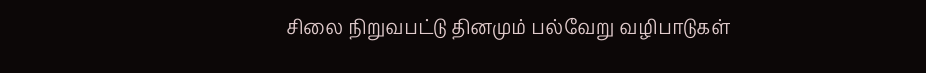சிலை நிறுவபட்டு தினமும் பல்வேறு வழிபாடுகள்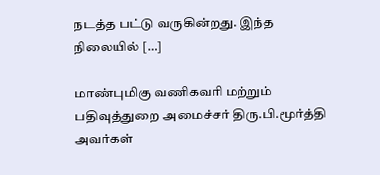நடத்த பட்டு வருகின்றது. இந்த நிலையில் […]

மாண்புமிகு வணிகவரி மற்றும் பதிவுத்துறை அமைச்சர் திரு.பி.மூர்த்தி அவர்கள்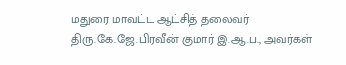மதுரை மாவட்ட ஆட்சித் தலைவர் திரு.கே.ஜே.பிரவீன் குமார் இ.ஆ.ப., அவர்கள்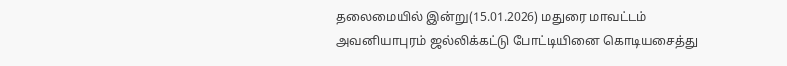தலைமையில் இன்று(15.01.2026) மதுரை மாவட்டம் அவனியாபுரம் ஜல்லிக்கட்டு போட்டியினை கொடியசைத்து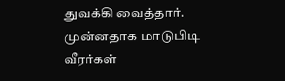துவக்கி வைத்தார். முன்னதாக மாடுபிடி வீரர்கள்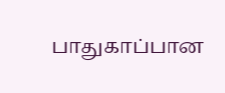பாதுகாப்பான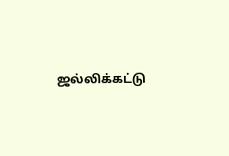ஜல்லிக்கட்டு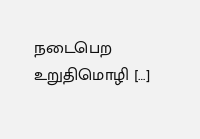நடைபெற உறுதிமொழி […]